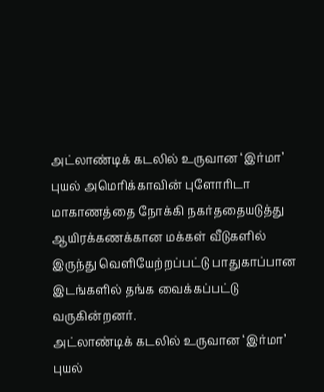அட்லாண்டிக் கடலில் உருவான ‘இர்மா’ புயல் அமெரிக்காவின் புளோரிடா மாகாணத்தை நோக்கி நகர்ததையடுத்து ஆயிரக்கணக்கான மக்கள் வீடுகளில் இருந்து வெளியேற்றப்பட்டு பாதுகாப்பான இடங்களில் தங்க வைக்கப்பட்டு வருகின்றனர்.
அட்லாண்டிக் கடலில் உருவான ‘இர்மா’ புயல்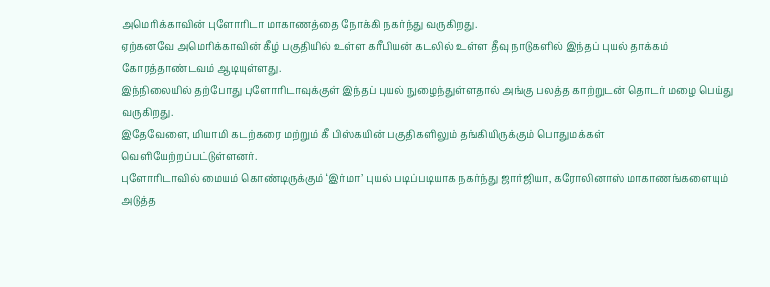அமெரிக்காவின் புளோரிடா மாகாணத்தை நோக்கி நகர்ந்து வருகிறது.
ஏற்கனவே அமெரிக்காவின் கீழ் பகுதியில் உள்ள கரீபியன் கடலில் உள்ள தீவு நாடுகளில் இந்தப் புயல் தாக்கம் கோரத்தாண்டவம் ஆடியுள்ளது.
இந்நிலையில் தற்போது புளோரிடாவுக்குள் இந்தப் புயல் நுழைந்துள்ளதால் அங்கு பலத்த காற்றுடன் தொடர் மழை பெய்து வருகிறது.
இதேவேளை, மியாமி கடற்கரை மற்றும் கீ பிஸ்கயின் பகுதிகளிலும் தங்கியிருக்கும் பொதுமக்கள் வெளியேற்றப்பட்டுள்ளனர்.
புளோரிடாவில் மையம் கொண்டிருக்கும் ‘இர்மா’ புயல் படிப்படியாக நகர்ந்து ஜார்ஜியா, கரோலினாஸ் மாகாணங்களையும் அடுத்த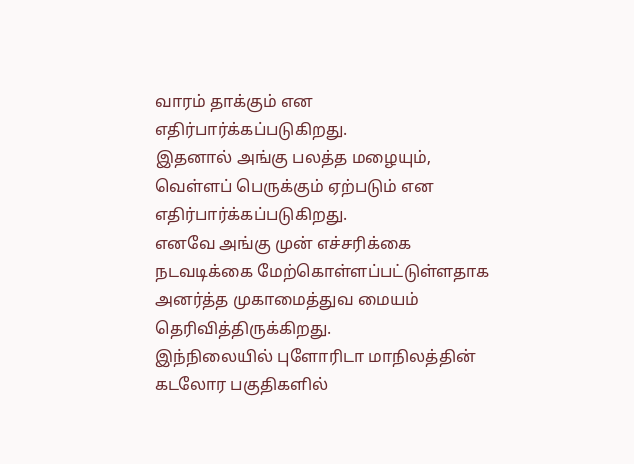வாரம் தாக்கும் என எதிர்பார்க்கப்படுகிறது.
இதனால் அங்கு பலத்த மழையும், வெள்ளப் பெருக்கும் ஏற்படும் என எதிர்பார்க்கப்படுகிறது.
எனவே அங்கு முன் எச்சரிக்கை நடவடிக்கை மேற்கொள்ளப்பட்டுள்ளதாக அனர்த்த முகாமைத்துவ மையம் தெரிவித்திருக்கிறது.
இந்நிலையில் புளோரிடா மாநிலத்தின் கடலோர பகுதிகளில்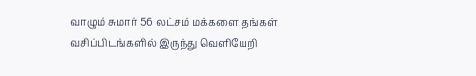வாழும் சுமார் 56 லட்சம் மக்களை தங்கள் வசிப்பிடங்களில் இருந்து வெளியேறி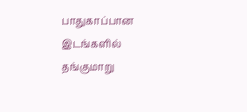பாதுகாப்பான இடங்களில் தங்குமாறு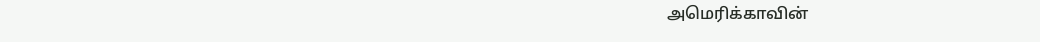அமெரிக்காவின்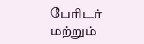பேரிடர் மற்றும்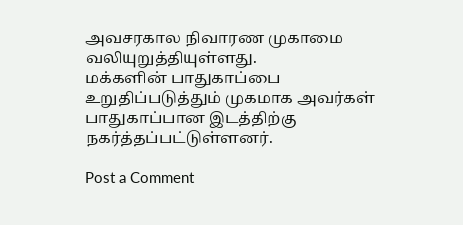அவசரகால நிவாரண முகாமை வலியுறுத்தியுள்ளது.
மக்களின் பாதுகாப்பை உறுதிப்படுத்தும் முகமாக அவர்கள் பாதுகாப்பான இடத்திற்கு நகர்த்தப்பட்டுள்ளனர்.

Post a Comment